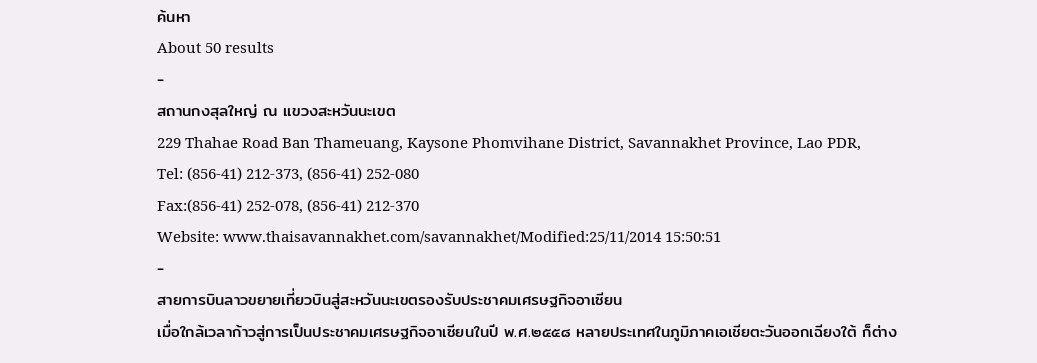ค้นหา
About 50 results
-
สถานกงสุลใหญ่ ณ แขวงสะหวันนะเขต
229 Thahae Road Ban Thameuang, Kaysone Phomvihane District, Savannakhet Province, Lao PDR,
Tel: (856-41) 212-373, (856-41) 252-080
Fax:(856-41) 252-078, (856-41) 212-370
Website: www.thaisavannakhet.com/savannakhet/Modified:25/11/2014 15:50:51
-
สายการบินลาวขยายเที่ยวบินสู่สะหวันนะเขตรองรับประชาคมเศรษฐกิจอาเซียน
เมื่อใกล้เวลาก้าวสู่การเป็นประชาคมเศรษฐกิจอาเซียนในปี พ.ศ.๒๕๕๘ หลายประเทศในภูมิภาคเอเชียตะวันออกเฉียงใต้ ก็ต่าง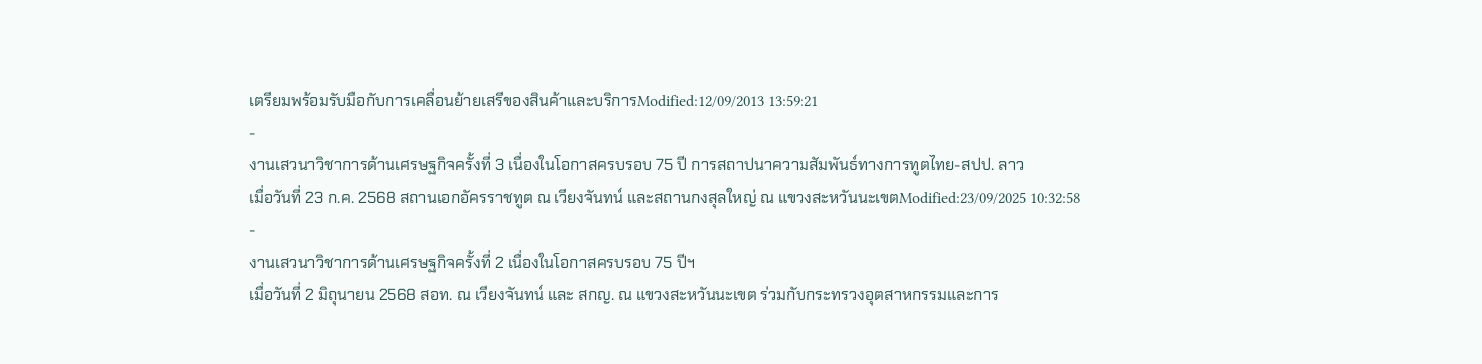เตรียมพร้อมรับมือกับการเคลื่อนย้ายเสรีของสินค้าและบริการModified:12/09/2013 13:59:21
-
งานเสวนาวิชาการด้านเศรษฐกิจครั้งที่ 3 เนื่องในโอกาสครบรอบ 75 ปี การสถาปนาความสัมพันธ์ทางการทูตไทย-สปป. ลาว
เมื่อวันที่ 23 ก.ค. 2568 สถานเอกอัครราชทูต ณ เวียงจันทน์ และสถานกงสุลใหญ่ ณ แขวงสะหวันนะเขตModified:23/09/2025 10:32:58
-
งานเสวนาวิชาการด้านเศรษฐกิจครั้งที่ 2 เนื่องในโอกาสครบรอบ 75 ปีฯ
เมื่อวันที่ 2 มิถุนายน 2568 สอท. ณ เวียงจันทน์ และ สกญ. ณ แขวงสะหวันนะเขต ร่วมกับกระทรวงอุตสาหกรรมและการ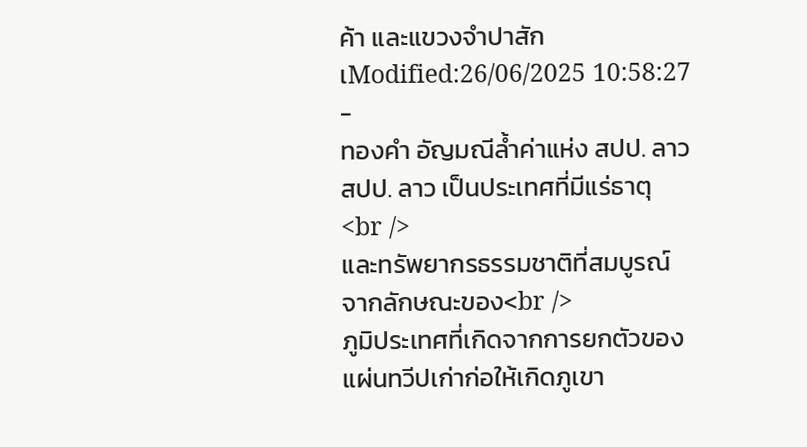ค้า และแขวงจำปาสัก เModified:26/06/2025 10:58:27
-
ทองคำ อัญมณีล้ำค่าแห่ง สปป. ลาว
สปป. ลาว เป็นประเทศที่มีแร่ธาตุ <br />
และทรัพยากรธรรมชาติที่สมบูรณ์ จากลักษณะของ<br />
ภูมิประเทศที่เกิดจากการยกตัวของแผ่นทวีปเก่าก่อให้เกิดภูเขา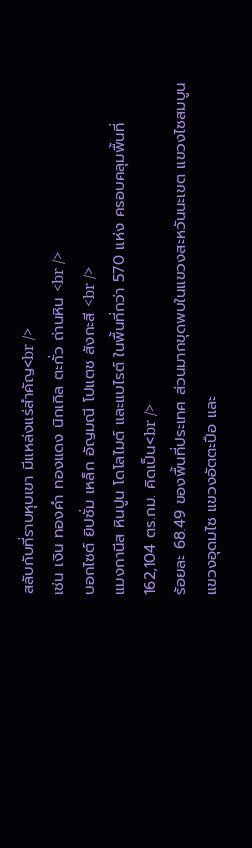สลับกับที่ราบหุบเขา มีแหล่งแร่สำคัญ<br />
เช่น เงิน ทองคำ ทองแดง นิกเกิล ตะกั่ว ถ่านหิน <br />
บอกไซต์ ยิปซั่ม เหล็ก อัญมณี โปแตช สังกะสี <br />
แมงกานีส หินปูน โดโลไมต์ และแบไรต์ ในพื้นที่กว่า 570 แห่ง ครอบคลุมพื้นที่ 162,104 ตร.กม. คิดเป็น<br />
ร้อยละ 68.49 ของพื้นที่ประเทศ ส่วนมากขุดพบในแขวงสะหวันนะเขต แขวงไซสมบูน แขวงอุดมไซ แขวงอัตตะปือ และ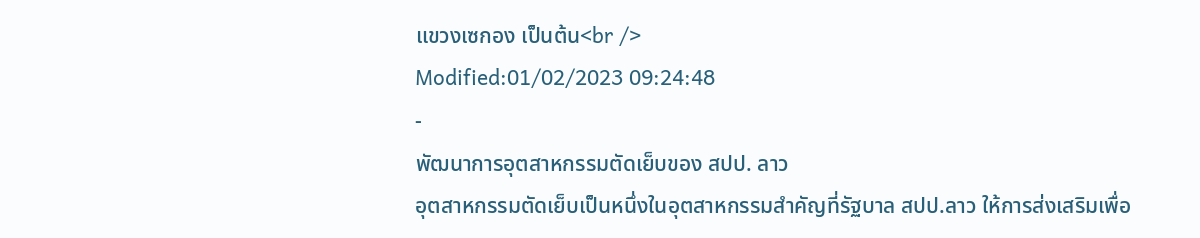แขวงเซกอง เป็นต้น<br />
Modified:01/02/2023 09:24:48
-
พัฒนาการอุตสาหกรรมตัดเย็บของ สปป. ลาว
อุตสาหกรรมตัดเย็บเป็นหนึ่งในอุตสาหกรรมสำคัญที่รัฐบาล สปป.ลาว ให้การส่งเสริมเพื่อ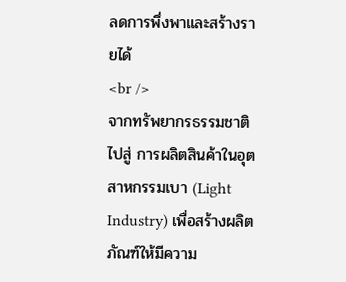ลดการพึ่งพาและสร้างรายได้
<br />
จากทรัพยากรธรรมชาติไปสู่ การผลิตสินค้าในอุตสาหกรรมเบา (Light Industry) เพื่อสร้างผลิตภัณฑ์ให้มีความ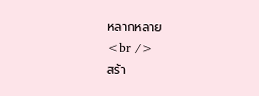หลากหลาย
<br />
สร้า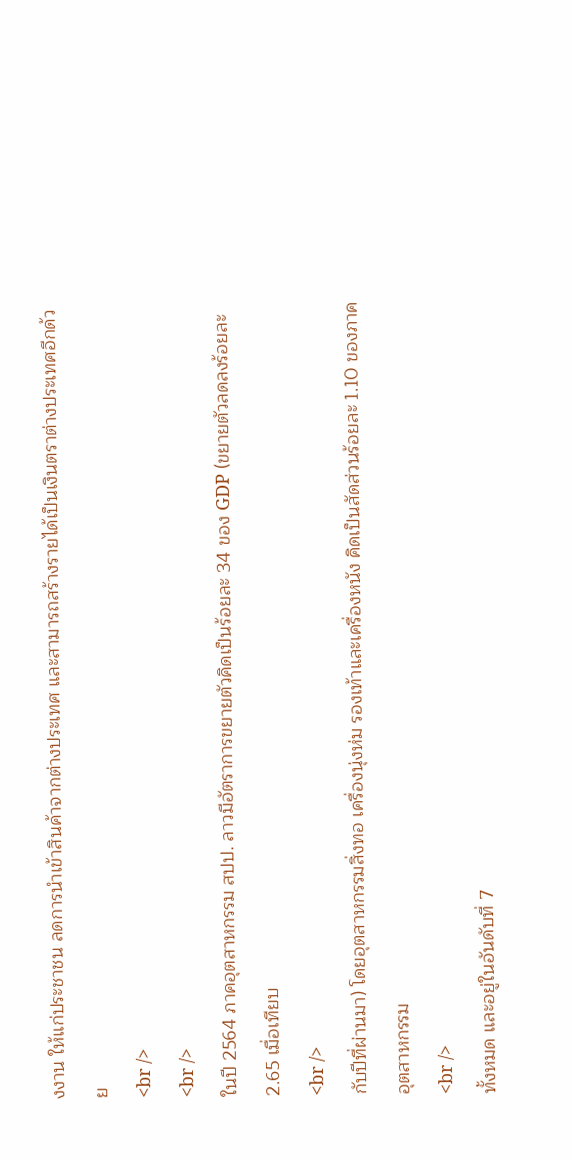งงาน ให้แก่ประชาชน ลดการนำเข้าสินค้าจากต่างประเทศ และสามารถสร้างรายได้เป็นเงินตราต่างประเทศอีกด้วย
<br />
<br />
ในปี 2564 ภาคอุตสาหกรรม สปป. ลาวมีอัตราการขยายตัวคิดเป็นร้อยละ 34 ของ GDP (ขยายตัวลดลงร้อยละ 2.65 เมื่อเทียบ
<br />
กับปีที่ผ่านมา) โดยอุตสาหกรรมสิ่งทอ เครื่องนุ่งห่ม รองเท้าและเครื่องหนัง คิดเป็นสัดส่วนร้อยละ 1.10 ของภาคอุตสาหกรรม
<br />
ทั้งหมด และอยู่ในอันดับที่ 7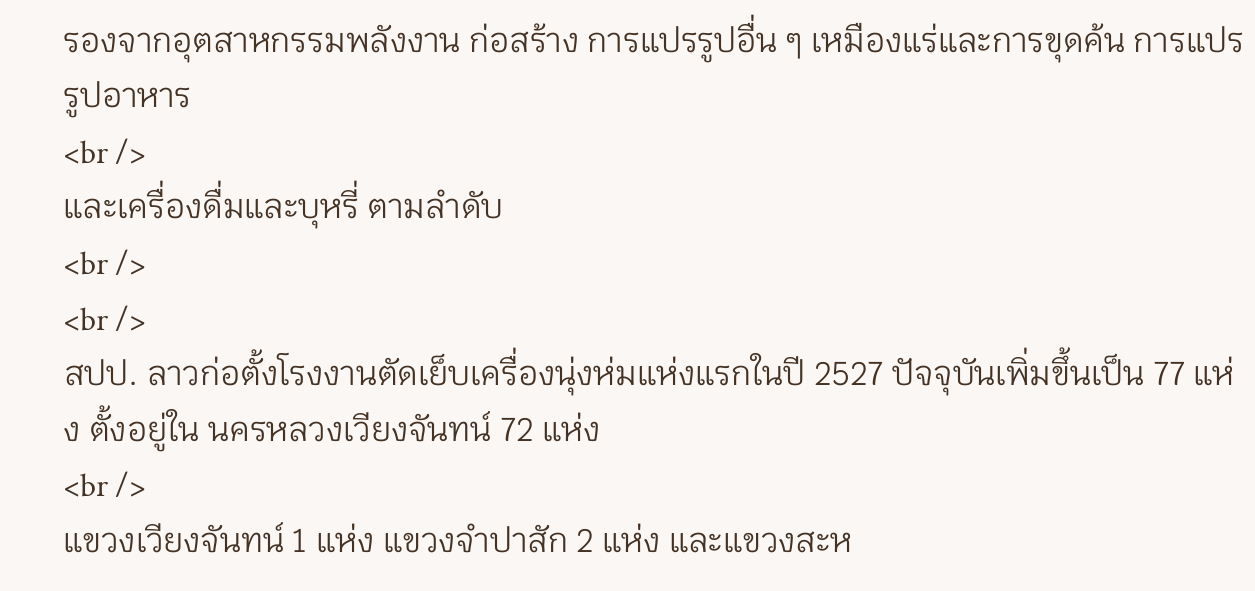รองจากอุตสาหกรรมพลังงาน ก่อสร้าง การแปรรูปอื่น ๆ เหมืองแร่และการขุดค้น การแปรรูปอาหาร
<br />
และเครื่องดื่มและบุหรี่ ตามลำดับ
<br />
<br />
สปป. ลาวก่อตั้งโรงงานตัดเย็บเครื่องนุ่งห่มแห่งแรกในปี 2527 ปัจจุบันเพิ่มขึ้นเป็น 77 แห่ง ตั้งอยู่ใน นครหลวงเวียงจันทน์ 72 แห่ง
<br />
แขวงเวียงจันทน์ 1 แห่ง แขวงจำปาสัก 2 แห่ง และแขวงสะห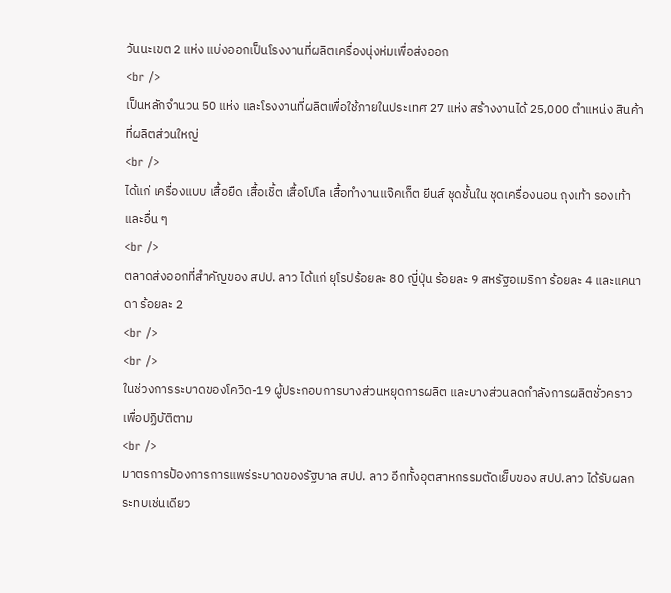วันนะเขต 2 แห่ง แบ่งออกเป็นโรงงานที่ผลิตเครื่องนุ่งห่มเพื่อส่งออก
<br />
เป็นหลักจำนวน 50 แห่ง และโรงงานที่ผลิตเพื่อใช้ภายในประเทศ 27 แห่ง สร้างงานได้ 25,000 ตำแหน่ง สินค้าที่ผลิตส่วนใหญ่
<br />
ได้แก่ เครื่องแบบ เสื้อยืด เสื้อเชิ้ต เสื้อโปโล เสื้อทำงานแจ๊คเก็ต ยีนส์ ชุดชั้นใน ชุดเครื่องนอน ถุงเท้า รองเท้าและอื่น ๆ
<br />
ตลาดส่งออกที่สำคัญของ สปป. ลาว ได้แก่ ยุโรปร้อยละ 80 ญี่ปุ่น ร้อยละ 9 สหรัฐอเมริกา ร้อยละ 4 และแคนาดา ร้อยละ 2
<br />
<br />
ในช่วงการระบาดของโควิด-19 ผู้ประกอบการบางส่วนหยุดการผลิต และบางส่วนลดกำลังการผลิตชั่วคราวเพื่อปฏิบัติตาม
<br />
มาตรการป้องการการแพร่ระบาดของรัฐบาล สปป. ลาว อีกทั้งอุตสาหกรรมตัดเย็บของ สปป.ลาว ได้รับผลกระทบเช่นเดียว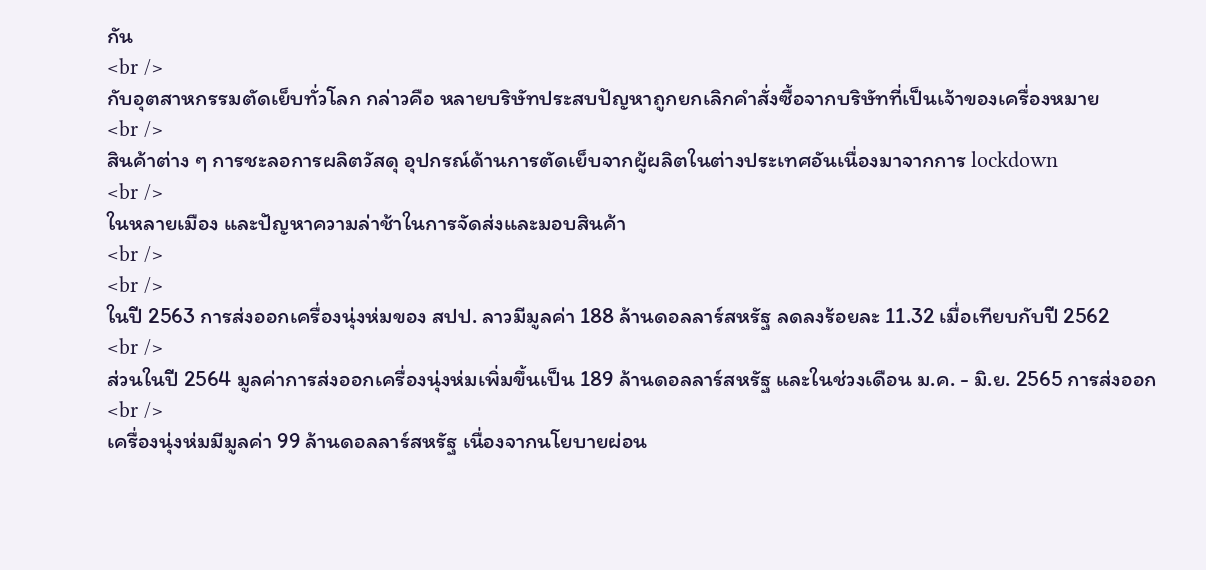กัน
<br />
กับอุตสาหกรรมตัดเย็บทั่วโลก กล่าวคือ หลายบริษัทประสบปัญหาถูกยกเลิกคำสั่งซื้อจากบริษัทที่เป็นเจ้าของเครื่องหมาย
<br />
สินค้าต่าง ๆ การชะลอการผลิตวัสดุ อุปกรณ์ด้านการตัดเย็บจากผู้ผลิตในต่างประเทศอันเนื่องมาจากการ lockdown
<br />
ในหลายเมือง และปัญหาความล่าช้าในการจัดส่งและมอบสินค้า
<br />
<br />
ในปี 2563 การส่งออกเครื่องนุ่งห่มของ สปป. ลาวมีมูลค่า 188 ล้านดอลลาร์สหรัฐ ลดลงร้อยละ 11.32 เมื่อเทียบกับปี 2562
<br />
ส่วนในปี 2564 มูลค่าการส่งออกเครื่องนุ่งห่มเพิ่มขึ้นเป็น 189 ล้านดอลลาร์สหรัฐ และในช่วงเดือน ม.ค. - มิ.ย. 2565 การส่งออก
<br />
เครื่องนุ่งห่มมีมูลค่า 99 ล้านดอลลาร์สหรัฐ เนื่องจากนโยบายผ่อน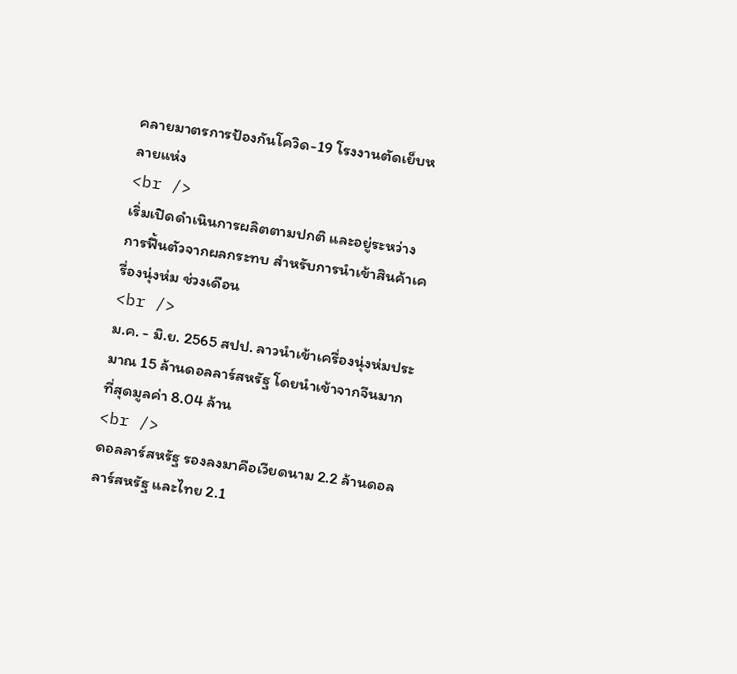คลายมาตรการป้องกันโควิด-19 โรงงานตัดเย็บหลายแห่ง
<br />
เริ่มเปิดดำเนินการผลิตตามปกติ และอยู่ระหว่างการฟื้นตัวจากผลกระทบ สำหรับการนำเข้าสินค้าเครื่องนุ่งห่ม ช่วงเดือน
<br />
ม.ค. - มิ.ย. 2565 สปป. ลาวนำเข้าเครื่องนุ่งห่มประมาณ 15 ล้านดอลลาร์สหรัฐ โดยนำเข้าจากจีนมากที่สุดมูลค่า 8.04 ล้าน
<br />
ดอลลาร์สหรัฐ รองลงมาคือเวียดนาม 2.2 ล้านดอลลาร์สหรัฐ และไทย 2.1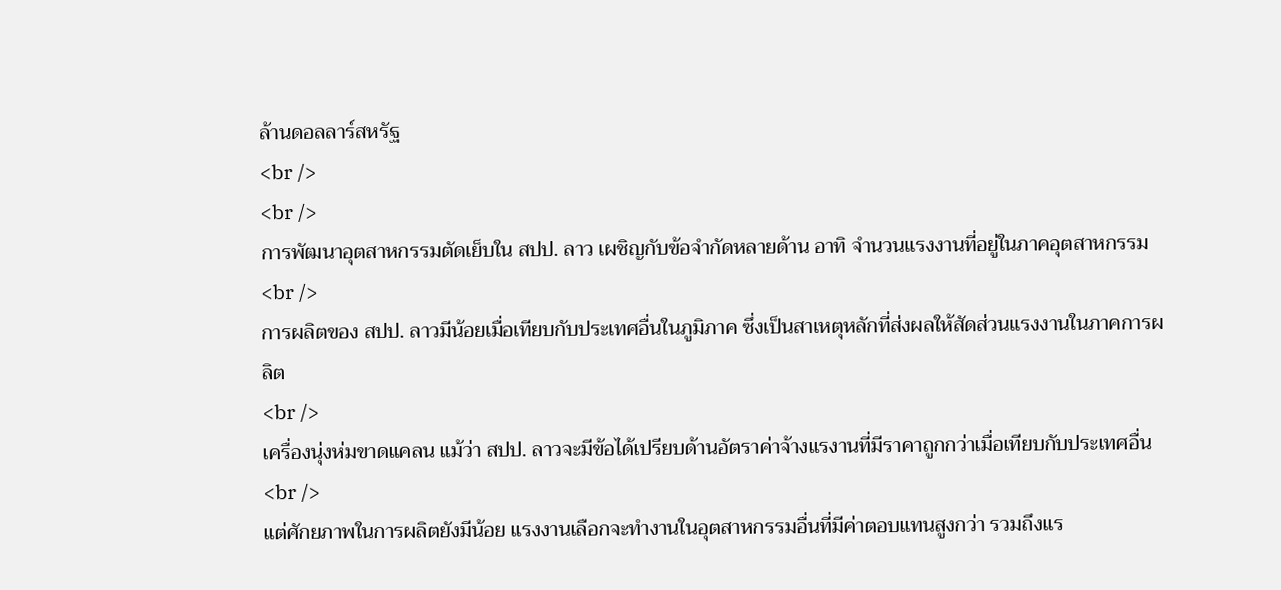ล้านดอลลาร์สหรัฐ
<br />
<br />
การพัฒนาอุตสาหกรรมตัดเย็บใน สปป. ลาว เผชิญกับข้อจำกัดหลายด้าน อาทิ จำนวนแรงงานที่อยู่ในภาคอุตสาหกรรม
<br />
การผลิตของ สปป. ลาวมีน้อยเมื่อเทียบกับประเทศอื่นในภูมิภาค ซึ่งเป็นสาเหตุหลักที่ส่งผลให้สัดส่วนแรงงานในภาคการผลิต
<br />
เครื่องนุ่งห่มขาดแคลน แม้ว่า สปป. ลาวจะมีข้อได้เปรียบด้านอัตราค่าจ้างแรงานที่มีราคาถูกกว่าเมื่อเทียบกับประเทศอื่น
<br />
แต่ศักยภาพในการผลิตยังมีน้อย แรงงานเลือกจะทำงานในอุตสาหกรรมอื่นที่มีค่าตอบแทนสูงกว่า รวมถึงแร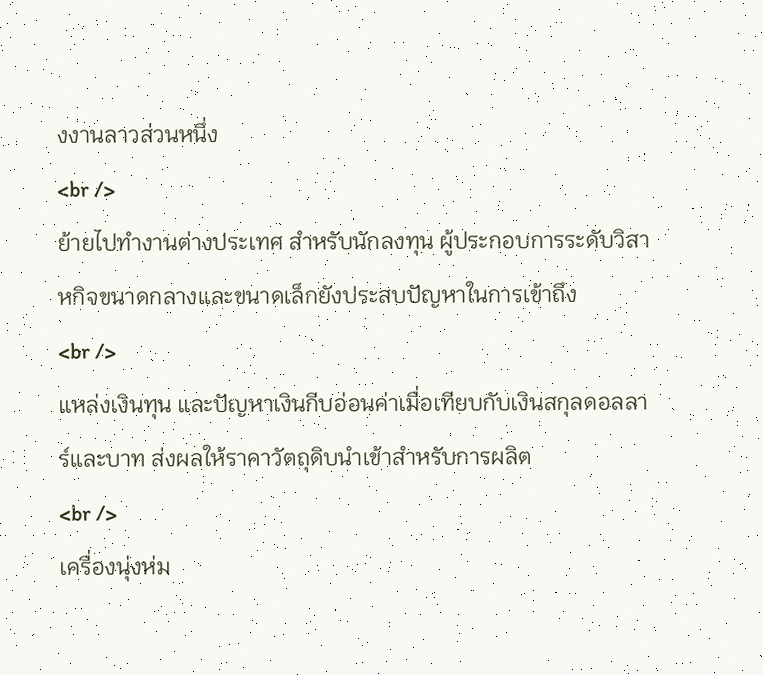งงานลาวส่วนหนึ่ง
<br />
ย้ายไปทำงานต่างประเทศ สำหรับนักลงทุน ผู้ประกอบการระดับวิสาหกิจขนาดกลางและขนาดเล็กยังประสบปัญหาในการเข้าถึง
<br />
แหล่งเงินทุน และปัญหาเงินกีบอ่อนค่าเมื่อเทียบกับเงินสกุลดอลลาร์และบาท ส่งผลให้ราคาวัตถุดิบนำเข้าสำหรับการผลิต
<br />
เครื่องนุ่งห่ม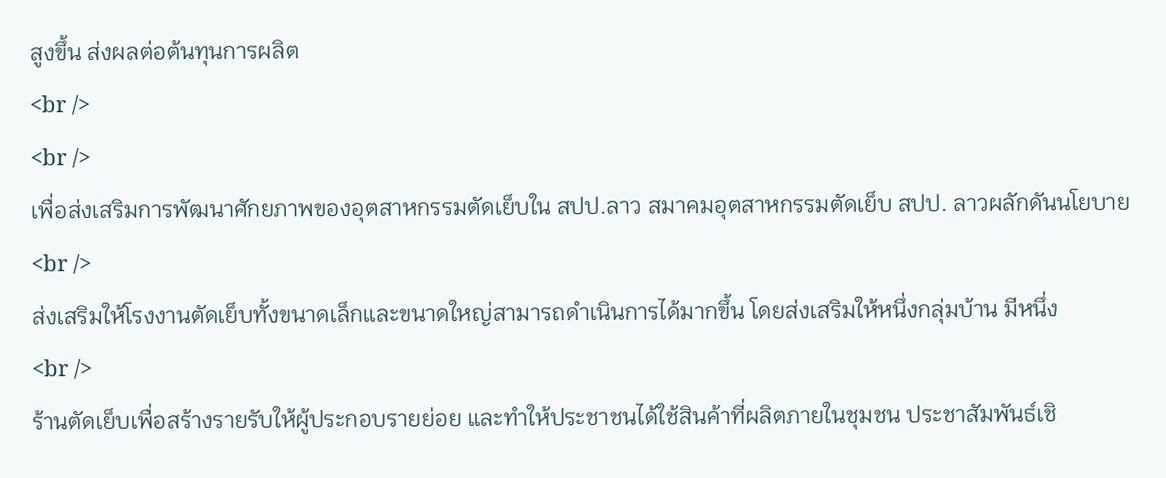สูงขึ้น ส่งผลต่อต้นทุนการผลิต
<br />
<br />
เพื่อส่งเสริมการพัฒนาศักยภาพของอุตสาหกรรมตัดเย็บใน สปป.ลาว สมาคมอุตสาหกรรมตัดเย็บ สปป. ลาวผลักดันนโยบาย
<br />
ส่งเสริมให้โรงงานตัดเย็บทั้งขนาดเล็กและขนาดใหญ่สามารถดำเนินการได้มากขึ้น โดยส่งเสริมให้หนึ่งกลุ่มบ้าน มีหนึ่ง
<br />
ร้านตัดเย็บเพื่อสร้างรายรับให้ผู้ประกอบรายย่อย และทำให้ประชาชนได้ใช้สินค้าที่ผลิตภายในชุมชน ประชาสัมพันธ์เชิ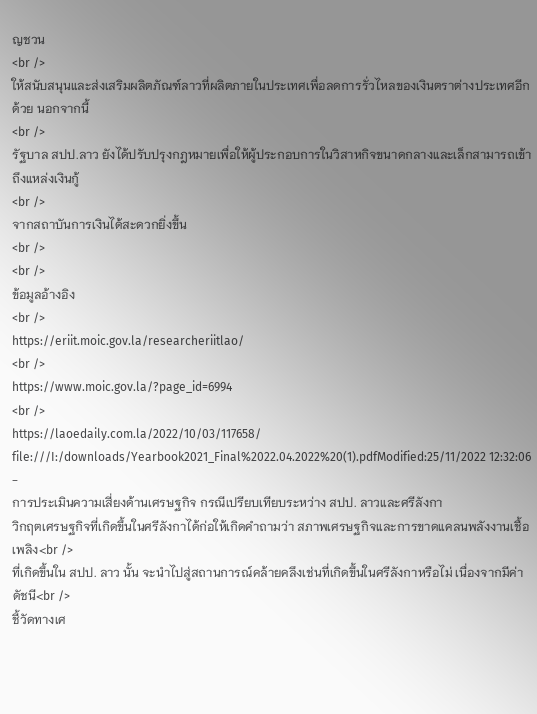ญชวน
<br />
ให้สนับสนุนและส่งเสริมผลิตภัณฑ์ลาวที่ผลิตภายในประเทศเพื่อลดการรั่วไหลของเงินตราต่างประเทศอีกด้วย นอกจากนี้
<br />
รัฐบาล สปป.ลาว ยังได้ปรับปรุงกฎหมายเพื่อให้ผู้ประกอบการในวิสาหกิจขนาดกลางและเล็กสามารถเข้าถึงแหล่งเงินกู้
<br />
จากสถาบันการเงินได้สะดวกยิ่งขึ้น
<br />
<br />
ข้อมูลอ้างอิง
<br />
https://eriit.moic.gov.la/researcheriitlao/
<br />
https://www.moic.gov.la/?page_id=6994
<br />
https://laoedaily.com.la/2022/10/03/117658/ file:///I:/downloads/Yearbook2021_Final%2022.04.2022%20(1).pdfModified:25/11/2022 12:32:06
-
การประเมินความเสี่ยงด้านเศรษฐกิจ กรณีเปรียบเทียบระหว่าง สปป. ลาวและศรีลังกา
วิกฤตเศรษฐกิจที่เกิดขึ้นในศรีลังกาได้ก่อให้เกิดคำถามว่า สภาพเศรษฐกิจและการขาดแคลนพลังงานเชื้อเพลิง<br />
ที่เกิดขึ้นใน สปป. ลาว นั้น จะนำไปสู่สถานการณ์คล้ายคลึงเช่นที่เกิดขึ้นในศรีลังกาหรือไม่ เนื่องจากมีค่าดัชนี<br />
ชี้วัดทางเศ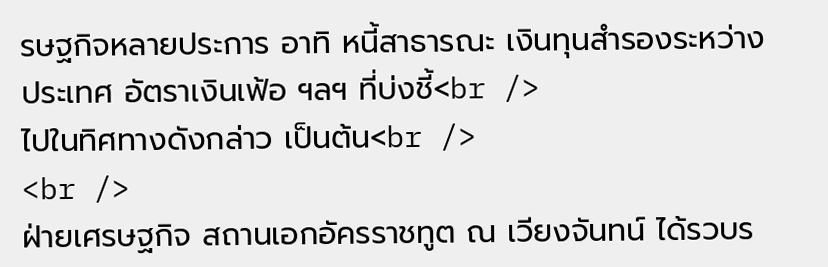รษฐกิจหลายประการ อาทิ หนี้สาธารณะ เงินทุนสำรองระหว่างประเทศ อัตราเงินเฟ้อ ฯลฯ ที่บ่งชี้<br />
ไปในทิศทางดังกล่าว เป็นต้น<br />
<br />
ฝ่ายเศรษฐกิจ สถานเอกอัครราชทูต ณ เวียงจันทน์ ได้รวบร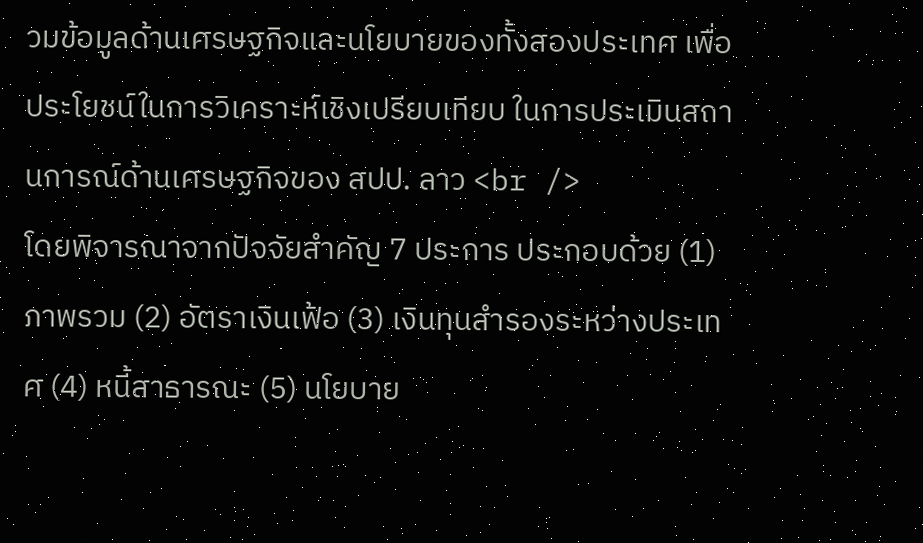วมข้อมูลด้านเศรษฐกิจและนโยบายของทั้งสองประเทศ เพื่อประโยชน์ในการวิเคราะห์เชิงเปรียบเทียบ ในการประเมินสถานการณ์ด้านเศรษฐกิจของ สปป. ลาว <br />
โดยพิจารณาจากปัจจัยสำคัญ 7 ประการ ประกอบด้วย (1) ภาพรวม (2) อัตราเงินเฟ้อ (3) เงินทุนสำรองระหว่างประเทศ (4) หนี้สาธารณะ (5) นโยบาย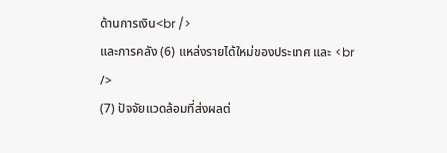ด้านการเงิน<br />
และการคลัง (6) แหล่งรายได้ใหม่ของประเทศ และ <br />
(7) ปัจจัยแวดล้อมที่ส่งผลต่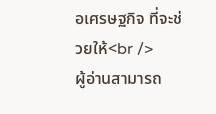อเศรษฐกิจ ที่จะช่วยให้<br />
ผู้อ่านสามารถ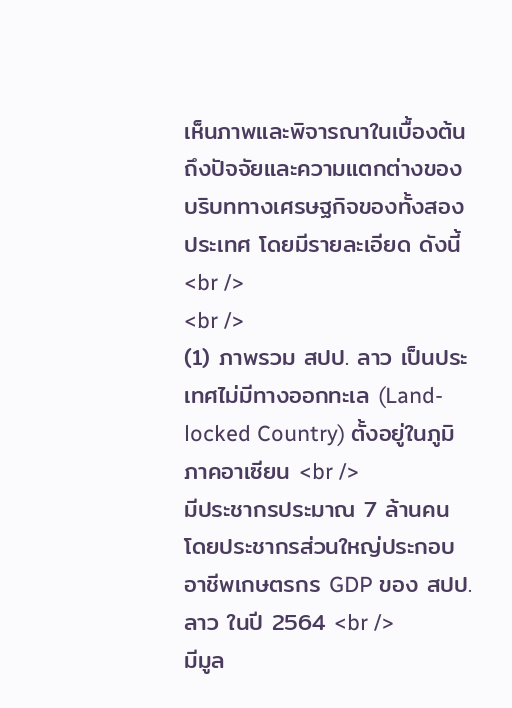เห็นภาพและพิจารณาในเบื้องต้นถึงปัจจัยและความแตกต่างของบริบททางเศรษฐกิจของทั้งสองประเทศ โดยมีรายละเอียด ดังนี้<br />
<br />
(1) ภาพรวม สปป. ลาว เป็นประเทศไม่มีทางออกทะเล (Land-locked Country) ตั้งอยู่ในภูมิภาคอาเซียน <br />
มีประชากรประมาณ 7 ล้านคน โดยประชากรส่วนใหญ่ประกอบอาชีพเกษตรกร GDP ของ สปป. ลาว ในปี 2564 <br />
มีมูล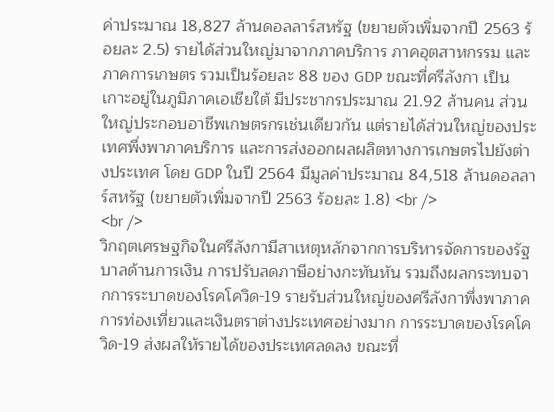ค่าประมาณ 18,827 ล้านดอลลาร์สหรัฐ (ขยายตัวเพิ่มจากปี 2563 ร้อยละ 2.5) รายได้ส่วนใหญ่มาจากภาคบริการ ภาคอุตสาหกรรม และภาคการเกษตร รวมเป็นร้อยละ 88 ของ GDP ขณะที่ศรีลังกา เป็นเกาะอยู่ในภูมิภาคเอเชียใต้ มีประชากรประมาณ 21.92 ล้านคน ส่วนใหญ่ประกอบอาชีพเกษตรกรเช่นเดียวกัน แต่รายได้ส่วนใหญ่ของประเทศพึ่งพาภาคบริการ และการส่งออกผลผลิตทางการเกษตรไปยังต่างประเทศ โดย GDP ในปี 2564 มีมูลค่าประมาณ 84,518 ล้านดอลลาร์สหรัฐ (ขยายตัวเพิ่มจากปี 2563 ร้อยละ 1.8) <br />
<br />
วิกฤตเศรษฐกิจในศรีลังกามีสาเหตุหลักจากการบริหารจัดการของรัฐบาลด้านการเงิน การปรับลดภาษีอย่างกะทันหัน รวมถึงผลกระทบจากการระบาดของโรคโควิด-19 รายรับส่วนใหญ่ของศรีลังกาพึ่งพาภาคการท่องเที่ยวและเงินตราต่างประเทศอย่างมาก การระบาดของโรคโควิด-19 ส่งผลให้รายได้ของประเทศลดลง ขณะที่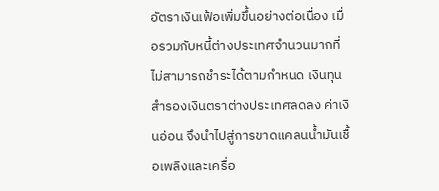อัตราเงินเฟ้อเพิ่มขึ้นอย่างต่อเนื่อง เมื่อรวมกับหนี้ต่างประเทศจำนวนมากที่ไม่สามารถชำระได้ตามกำหนด เงินทุนสำรองเงินตราต่างประเทศลดลง ค่าเงินอ่อน จึงนำไปสู่การขาดแคลนน้ำมันเชื้อเพลิงและเครื่อ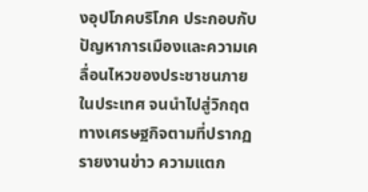งอุปโภคบริโภค ประกอบกับปัญหาการเมืองและความเคลื่อนไหวของประชาชนภายในประเทศ จนนำไปสู่วิกฤตทางเศรษฐกิจตามที่ปรากฏรายงานข่าว ความแตก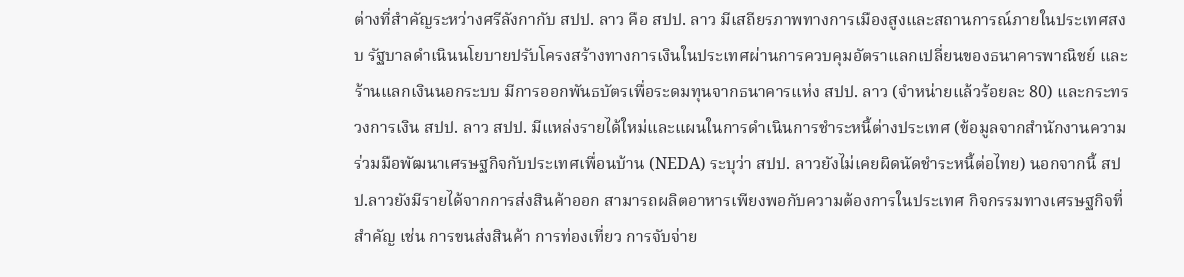ต่างที่สำคัญระหว่างศรีลังกากับ สปป. ลาว คือ สปป. ลาว มีเสถียรภาพทางการเมืองสูงและสถานการณ์ภายในประเทศสงบ รัฐบาลดำเนินนโยบายปรับโครงสร้างทางการเงินในประเทศผ่านการควบคุมอัตราแลกเปลี่ยนของธนาคารพาณิชย์ และร้านแลกเงินนอกระบบ มีการออกพันธบัตรเพื่อระดมทุนจากธนาคารแห่ง สปป. ลาว (จำหน่ายแล้วร้อยละ 80) และกระทรวงการเงิน สปป. ลาว สปป. มีแหล่งรายได้ใหม่และแผนในการดำเนินการชำระหนี้ต่างประเทศ (ข้อมูลจากสำนักงานความร่วมมือพัฒนาเศรษฐกิจกับประเทศเพื่อนบ้าน (NEDA) ระบุว่า สปป. ลาวยังไม่เคยผิดนัดชำระหนี้ต่อไทย) นอกจากนี้ สปป.ลาวยังมีรายได้จากการส่งสินค้าออก สามารถผลิตอาหารเพียงพอกับความต้องการในประเทศ กิจกรรมทางเศรษฐกิจที่สำคัญ เช่น การขนส่งสินค้า การท่องเที่ยว การจับจ่าย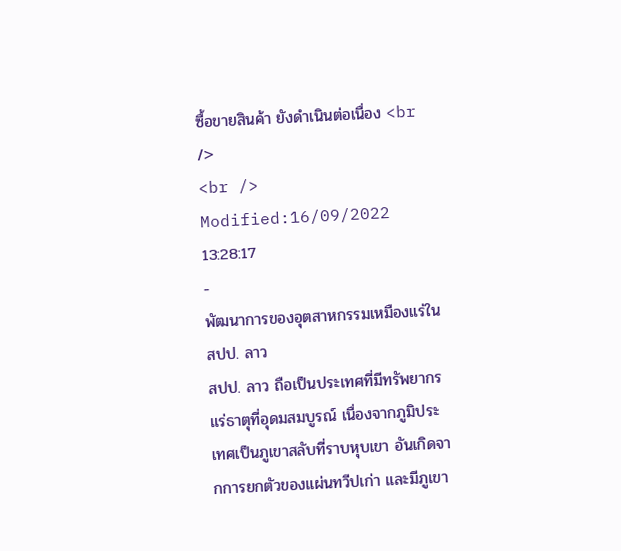ซื้อขายสินค้า ยังดำเนินต่อเนื่อง <br />
<br />
Modified:16/09/2022 13:28:17
-
พัฒนาการของอุตสาหกรรมเหมืองแร่ใน สปป. ลาว
สปป. ลาว ถือเป็นประเทศที่มีทรัพยากรแร่ธาตุที่อุดมสมบูรณ์ เนื่องจากภูมิประเทศเป็นภูเขาสลับที่ราบหุบเขา อันเกิดจากการยกตัวของแผ่นทวีปเก่า และมีภูเขา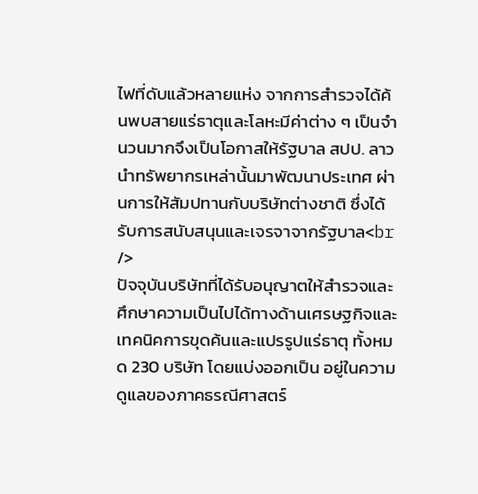ไฟที่ดับแล้วหลายแห่ง จากการสำรวจได้ค้นพบสายแร่ธาตุและโลหะมีค่าต่าง ๆ เป็นจำนวนมากจึงเป็นโอกาสให้รัฐบาล สปป. ลาวนำทรัพยากรเหล่านั้นมาพัฒนาประเทศ ผ่านการให้สัมปทานกับบริษัทต่างชาติ ซึ่งได้รับการสนับสนุนและเจรจาจากรัฐบาล<br />
ปัจจุบันบริษัทที่ได้รับอนุญาตให้สำรวจและศึกษาความเป็นไปได้ทางด้านเศรษฐกิจและเทคนิคการขุดค้นและแปรรูปแร่ธาตุ ทั้งหมด 230 บริษัท โดยแบ่งออกเป็น อยู่ในความดูแลของภาคธรณีศาสตร์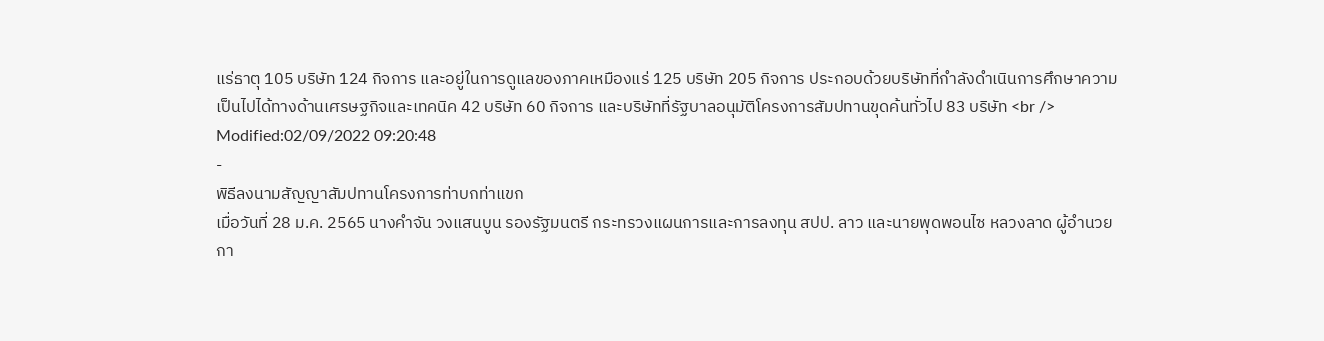แร่ธาตุ 105 บริษัท 124 กิจการ และอยู่ในการดูแลของภาคเหมืองแร่ 125 บริษัท 205 กิจการ ประกอบด้วยบริษัทที่กำลังดำเนินการศึกษาความเป็นไปได้ทางด้านเศรษฐกิจและเทคนิค 42 บริษัท 60 กิจการ และบริษัทที่รัฐบาลอนุมัติโครงการสัมปทานขุดค้นทั่วไป 83 บริษัท <br />
Modified:02/09/2022 09:20:48
-
พิธีลงนามสัญญาสัมปทานโครงการท่าบกท่าแขก
เมื่อวันที่ 28 ม.ค. 2565 นางคำจัน วงแสนบูน รองรัฐมนตรี กระทรวงแผนการและการลงทุน สปป. ลาว และนายพุดพอนไซ หลวงลาด ผู้อำนวยกา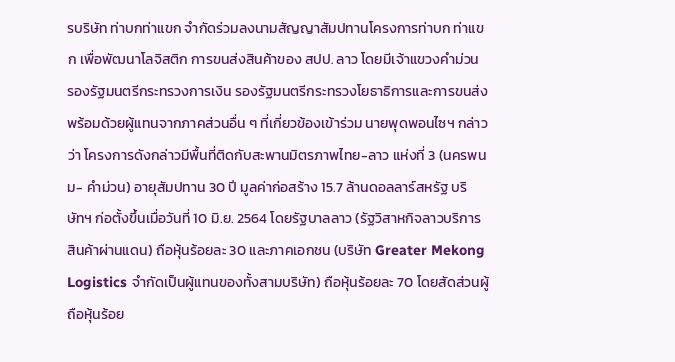รบริษัท ท่าบกท่าแขก จำกัดร่วมลงนามสัญญาสัมปทานโครงการท่าบก ท่าแขก เพื่อพัฒนาโลจิสติก การขนส่งสินค้าของ สปป. ลาว โดยมีเจ้าแขวงคำม่วน รองรัฐมนตรีกระทรวงการเงิน รองรัฐมนตรีกระทรวงโยธาธิการและการขนส่ง พร้อมด้วยผู้แทนจากภาคส่วนอื่น ๆ ที่เกี่ยวข้องเข้าร่วม นายพุดพอนไซฯ กล่าวว่า โครงการดังกล่าวมีพื้นที่ติดกับสะพานมิตรภาพไทย-ลาว แห่งที่ 3 (นครพนม- คำม่วน) อายุสัมปทาน 30 ปี มูลค่าก่อสร้าง 15.7 ล้านดอลลาร์สหรัฐ บริษัทฯ ก่อตั้งขึ้นเมื่อวันที่ 10 มิ.ย. 2564 โดยรัฐบาลลาว (รัฐวิสาหกิจลาวบริการสินค้าผ่านแดน) ถือหุ้นร้อยละ 30 และภาคเอกชน (บริษัท Greater Mekong Logistics จำกัดเป็นผู้แทนของทั้งสามบริษัท) ถือหุ้นร้อยละ 70 โดยสัดส่วนผู้ถือหุ้นร้อย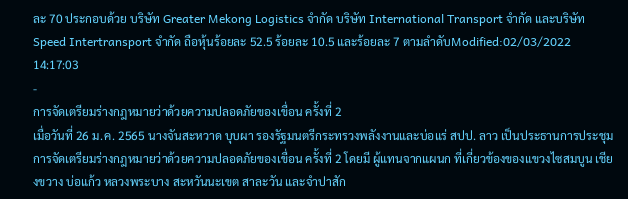ละ 70 ประกอบด้วย บริษัท Greater Mekong Logistics จำกัด บริษัท International Transport จำกัด และบริษัท Speed Intertransport จำกัด ถือหุ้นร้อยละ 52.5 ร้อยละ 10.5 และร้อยละ 7 ตามลำดับModified:02/03/2022 14:17:03
-
การจัดเตรียมร่างกฎหมายว่าด้วยความปลอดภัยของเขื่อน ครั้งที่ 2
เมื่อวันที่ 26 ม.ค. 2565 นางจันสะหวาด บุบผา รองรัฐมนตรีกระทรวงพลังงานและบ่อแร่ สปป. ลาว เป็นประธานการประชุมการจัดเตรียมร่างกฎหมายว่าด้วยความปลอดภัยของเขื่อน ครั้งที่ 2 โดยมี ผู้แทนจากแผนก ที่เกี่ยวข้องของแขวงไซสมบูน เชียงขวาง บ่อแก้ว หลวงพระบาง สะหวันนะเขต สาละวัน และจำปาสัก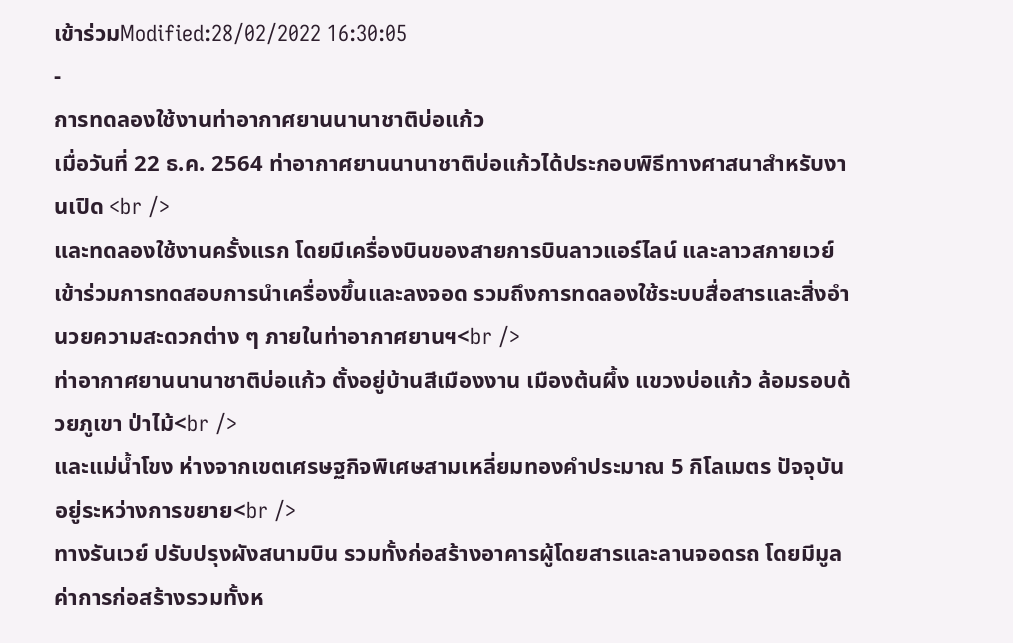เข้าร่วมModified:28/02/2022 16:30:05
-
การทดลองใช้งานท่าอากาศยานนานาชาติบ่อแก้ว
เมื่อวันที่ 22 ธ.ค. 2564 ท่าอากาศยานนานาชาติบ่อแก้วได้ประกอบพิธีทางศาสนาสำหรับงานเปิด <br />
และทดลองใช้งานครั้งแรก โดยมีเครื่องบินของสายการบินลาวแอร์ไลน์ และลาวสกายเวย์เข้าร่วมการทดสอบการนำเครื่องขึ้นและลงจอด รวมถึงการทดลองใช้ระบบสื่อสารและสิ่งอำนวยความสะดวกต่าง ๆ ภายในท่าอากาศยานฯ<br />
ท่าอากาศยานนานาชาติบ่อแก้ว ตั้งอยู่บ้านสีเมืองงาน เมืองต้นผึ้ง แขวงบ่อแก้ว ล้อมรอบด้วยภูเขา ป่าไม้<br />
และแม่น้ำโขง ห่างจากเขตเศรษฐกิจพิเศษสามเหลี่ยมทองคำประมาณ 5 กิโลเมตร ปัจจุบัน อยู่ระหว่างการขยาย<br />
ทางรันเวย์ ปรับปรุงผังสนามบิน รวมทั้งก่อสร้างอาคารผู้โดยสารและลานจอดรถ โดยมีมูลค่าการก่อสร้างรวมทั้งห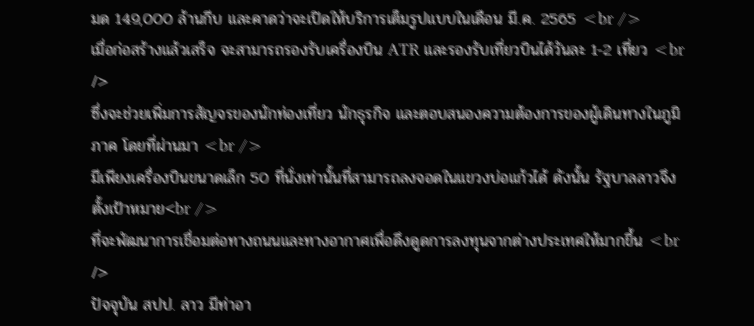มด 149,000 ล้านกีบ และคาดว่าจะเปิดให้บริการเต็มรูปแบบในเดือน มี.ค. 2565 <br />
เมื่อก่อสร้างแล้วเสร็จ จะสามารถรองรับเครื่องบิน ATR และรองรับเที่ยวบินได้วันละ 1-2 เที่ยว <br />
ซึ่งจะช่วยเพิ่มการสัญจรของนักท่องเที่ยว นักธุรกิจ และตอบสนองความต้องการของผู้เดินทางในภูมิภาค โดยที่ผ่านมา <br />
มีเพียงเครื่องบินขนาดเล็ก 50 ที่นั่งเท่านั้นที่สามารถลงจอดในแขวงบ่อแก้วได้ ดังนั้น รัฐบาลลาวจึงตั้งเป้าหมาย<br />
ที่จะพัฒนาการเชื่อมต่อทางถนนและทางอากาศเพื่อดึงดูดการลงทุนจากต่างประเทศให้มากขึ้น <br />
ปัจจุบัน สปป. ลาว มีท่าอา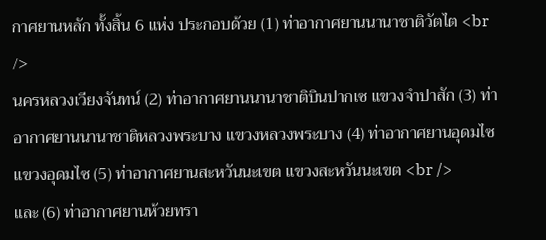กาศยานหลัก ทั้งสิ้น 6 แห่ง ประกอบด้วย (1) ท่าอากาศยานนานาชาติวัตไต <br />
นครหลวงเวียงจันทน์ (2) ท่าอากาศยานนานาชาติบินปากเซ แขวงจำปาสัก (3) ท่าอากาศยานนานาชาติหลวงพระบาง แขวงหลวงพระบาง (4) ท่าอากาศยานอุดมไซ แขวงอุดมไซ (5) ท่าอากาศยานสะหวันนะเขต แขวงสะหวันนะเขต <br />
และ (6) ท่าอากาศยานห้วยทรา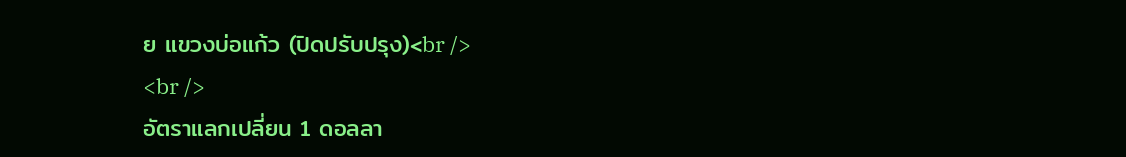ย แขวงบ่อแก้ว (ปิดปรับปรุง)<br />
<br />
อัตราแลกเปลี่ยน 1 ดอลลา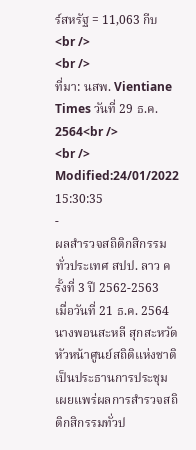ร์สหรัฐ = 11,063 กีบ <br />
<br />
ที่มา: นสพ. Vientiane Times วันที่ 29 ธ.ค. 2564<br />
<br />
Modified:24/01/2022 15:30:35
-
ผลสำรวจสถิติกสิกรรมทั่วประเทศ สปป. ลาว ครั้งที่ 3 ปี 2562-2563
เมื่อวันที่ 21 ธ.ค. 2564 นางพอนสะหลี สุกสะหวัด หัวหน้าศูนย์สถิติแห่งชาติ เป็นประธานการประชุมเผยแพร่ผลการสำรวจสถิติกสิกรรมทั่วป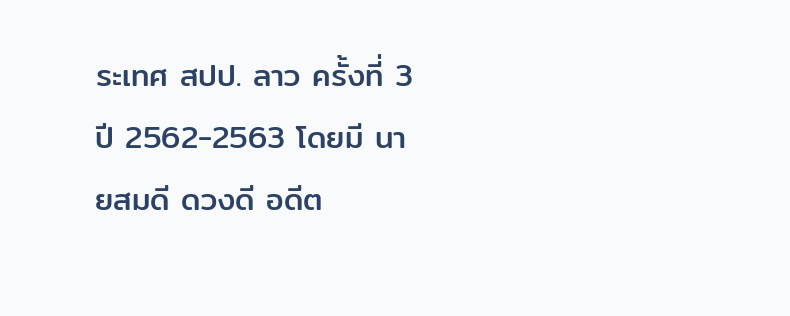ระเทศ สปป. ลาว ครั้งที่ 3 ปี 2562-2563 โดยมี นายสมดี ดวงดี อดีต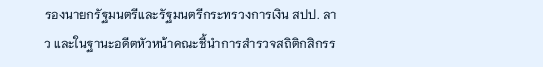รองนายกรัฐมนตรีและรัฐมนตรีกระทรวงการเงิน สปป. ลาว และในฐานะอดีตหัวหน้าคณะชี้นำการสำรวจสถิติกสิกรร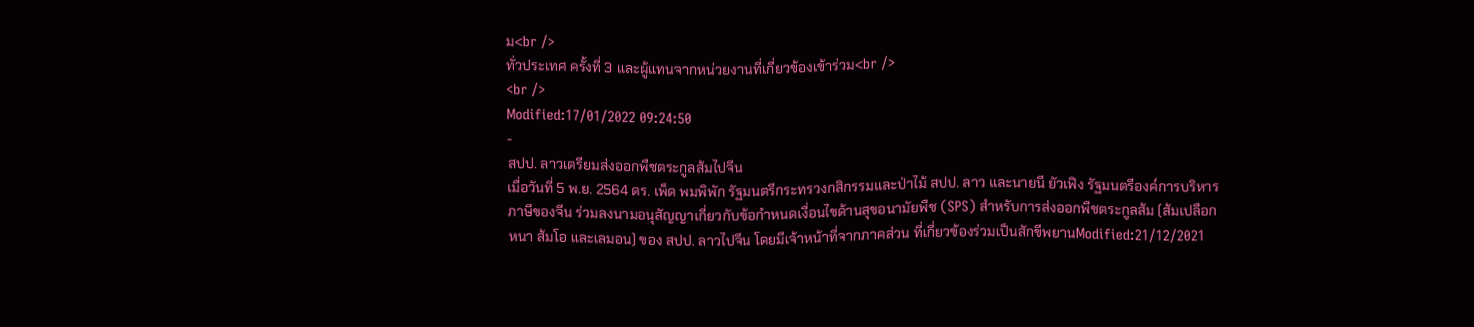ม<br />
ทั่วประเทศ ครั้งที่ 3 และผู้แทนจากหน่วยงานที่เกี่ยวข้องเข้าร่วม<br />
<br />
Modified:17/01/2022 09:24:50
-
สปป. ลาวเตรียมส่งออกพืชตระกูลส้มไปจีน
เมื่อวันที่ 5 พ.ย. 2564 ดร. เพ็ด พมพิพัก รัฐมนตรีกระทรวงกสิกรรมและป่าไม้ สปป. ลาว และนายนี ยัวเฟิง รัฐมนตรีองค์การบริหารภาษีของจีน ร่วมลงนามอนุสัญญาเกี่ยวกับข้อกำหนดเงื่อนไขด้านสุขอนามัยพืช (SPS) สำหรับการส่งออกพืชตระกูลส้ม (ส้มเปลือกหนา ส้มโอ และเลมอน) ของ สปป. ลาวไปจีน โดยมีเจ้าหน้าที่จากภาคส่วน ที่เกี่ยวข้องร่วมเป็นสักขีพยานModified:21/12/2021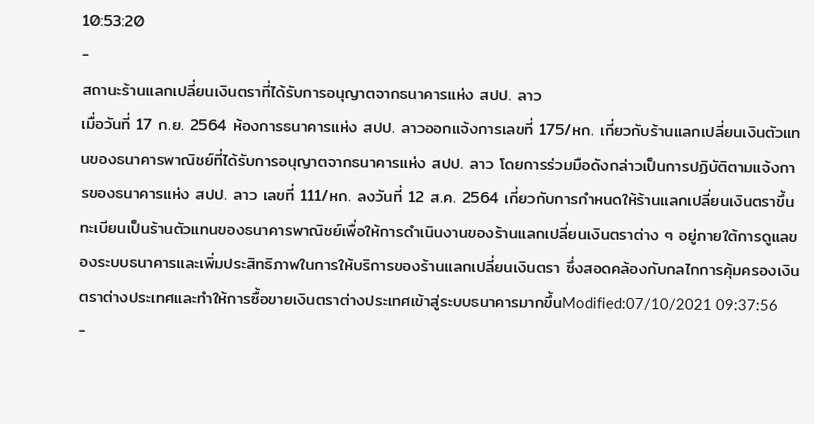10:53:20
-
สถานะร้านแลกเปลี่ยนเงินตราที่ได้รับการอนุญาตจากธนาคารแห่ง สปป. ลาว
เมื่อวันที่ 17 ก.ย. 2564 ห้องการธนาคารแห่ง สปป. ลาวออกแจ้งการเลขที่ 175/หก. เกี่ยวกับร้านแลกเปลี่ยนเงินตัวแทนของธนาคารพาณิชย์ที่ได้รับการอนุญาตจากธนาคารแห่ง สปป. ลาว โดยการร่วมมือดังกล่าวเป็นการปฏิบัติตามแจ้งการของธนาคารแห่ง สปป. ลาว เลขที่ 111/หก. ลงวันที่ 12 ส.ค. 2564 เกี่ยวกับการกำหนดให้ร้านแลกเปลี่ยนเงินตราขึ้นทะเบียนเป็นร้านตัวแทนของธนาคารพาณิชย์เพื่อให้การดำเนินงานของร้านแลกเปลี่ยนเงินตราต่าง ๆ อยู่ภายใต้การดูแลของระบบธนาคารและเพิ่มประสิทธิภาพในการให้บริการของร้านแลกเปลี่ยนเงินตรา ซึ่งสอดคล้องกับกลไกการคุ้มครองเงินตราต่างประเทศและทำให้การซื้อขายเงินตราต่างประเทศเข้าสู่ระบบธนาคารมากขึ้นModified:07/10/2021 09:37:56
-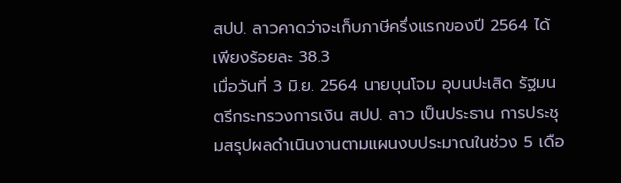สปป. ลาวคาดว่าจะเก็บภาษีครึ่งแรกของปี 2564 ได้เพียงร้อยละ 38.3
เมื่อวันที่ 3 มิ.ย. 2564 นายบุนโจม อุบนปะเสิด รัฐมนตรีกระทรวงการเงิน สปป. ลาว เป็นประธาน การประชุมสรุปผลดำเนินงานตามแผนงบประมาณในช่วง 5 เดือ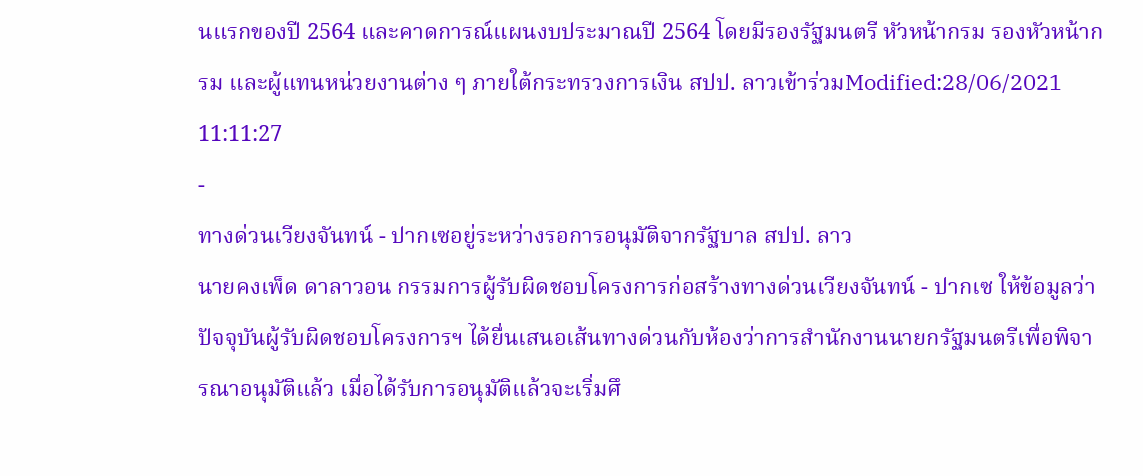นแรกของปี 2564 และคาดการณ์แผนงบประมาณปี 2564 โดยมีรองรัฐมนตรี หัวหน้ากรม รองหัวหน้ากรม และผู้แทนหน่วยงานต่าง ๆ ภายใต้กระทรวงการเงิน สปป. ลาวเข้าร่วมModified:28/06/2021 11:11:27
-
ทางด่วนเวียงจันทน์ - ปากเซอยู่ระหว่างรอการอนุมัติจากรัฐบาล สปป. ลาว
นายคงเพ็ด ดาลาวอน กรรมการผู้รับผิดชอบโครงการก่อสร้างทางด่วนเวียงจันทน์ - ปากเซ ให้ข้อมูลว่า ปัจจุบันผู้รับผิดชอบโครงการฯ ได้ยื่นเสนอเส้นทางด่วนกับห้องว่าการสำนักงานนายกรัฐมนตรีเพื่อพิจารณาอนุมัติแล้ว เมื่อได้รับการอนุมัติแล้วจะเริ่มศึ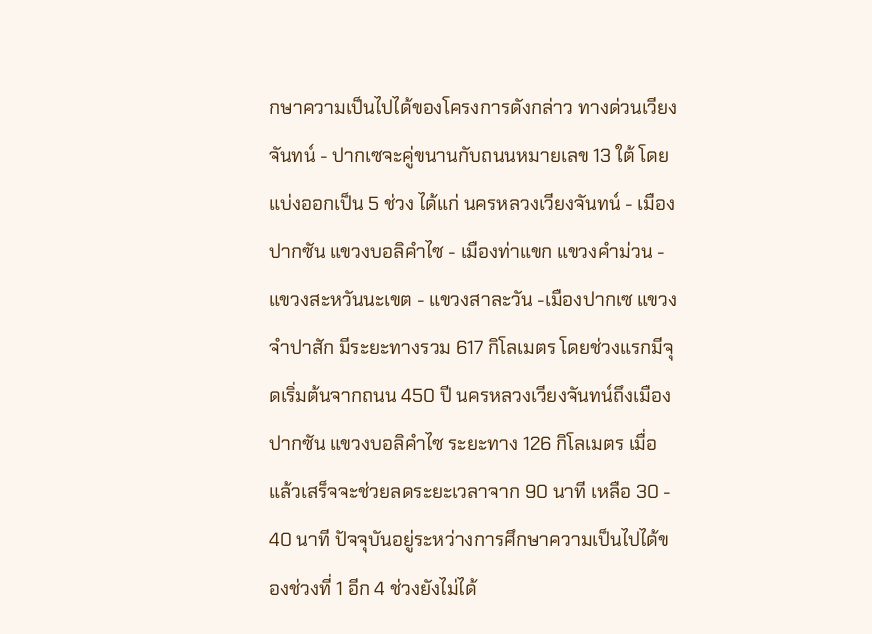กษาความเป็นไปได้ของโครงการดังกล่าว ทางด่วนเวียงจันทน์ - ปากเซจะคู่ขนานกับถนนหมายเลข 13 ใต้ โดยแบ่งออกเป็น 5 ช่วง ได้แก่ นครหลวงเวียงจันทน์ - เมืองปากซัน แขวงบอลิคำไซ - เมืองท่าแขก แขวงคำม่วน - แขวงสะหวันนะเขต - แขวงสาละวัน -เมืองปากเซ แขวงจำปาสัก มีระยะทางรวม 617 กิโลเมตร โดยช่วงแรกมีจุดเริ่มต้นจากถนน 450 ปี นครหลวงเวียงจันทน์ถึงเมืองปากซัน แขวงบอลิคำไซ ระยะทาง 126 กิโลเมตร เมื่อแล้วเสร็จจะช่วยลดระยะเวลาจาก 90 นาที เหลือ 30 - 40 นาที ปัจจุบันอยู่ระหว่างการศึกษาความเป็นไปได้ของช่วงที่ 1 อีก 4 ช่วงยังไม่ได้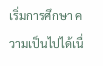เริ่มการศึกษา ความเป็นไปได้เนื่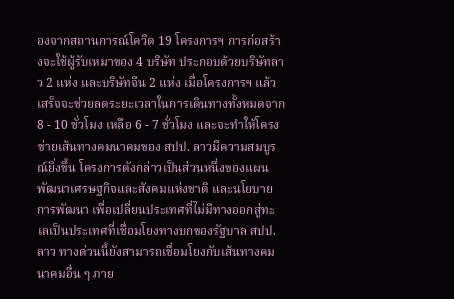องจากสถานการณ์โควิด 19 โครงการฯ การก่อสร้างจะใช้ผู้รับเหมาของ 4 บริษัท ประกอบด้วยบริษัทลาว 2 แห่ง และบริษัทจีน 2 แห่ง เมื่อโครงการฯ แล้วเสร็จจะช่วยลดระยะเวลาในการเดินทางทั้งหมดจาก 8 - 10 ชั่วโมง เหลือ 6 - 7 ชั่วโมง และจะทำให้โครงข่ายเส้นทางคมนาคมของ สปป. ลาวมีความสมบูรณ์ยิ่งขึ้น โครงการดังกล่าวเป็นส่วนหนึ่งของแผนพัฒนาเศรษฐกิจและสังคมแห่งชาติ และนโยบายการพัฒนา เพื่อเปลี่ยนประเทศที่ไม่มีทางออกสู่ทะเลเป็นประเทศที่เชื่อมโยงทางบกของรัฐบาล สปป. ลาว ทางด่วนนี้ยังสามารถเชื่อมโยงกับเส้นทางคมนาคมอื่น ๆ ภาย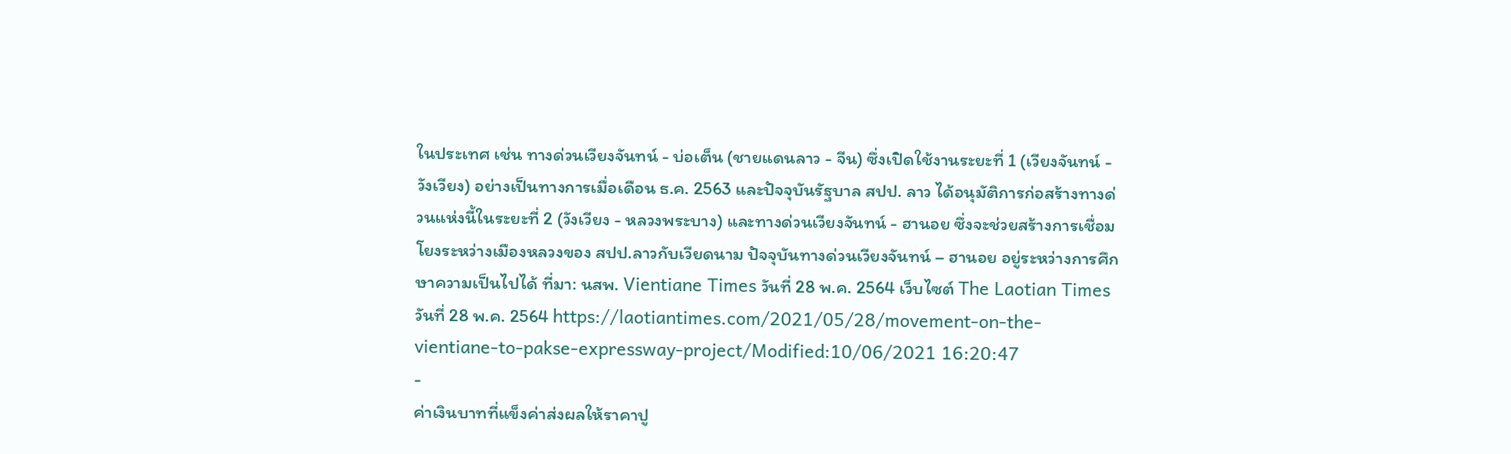ในประเทศ เช่น ทางด่วนเวียงจันทน์ - บ่อเต็น (ชายแดนลาว - จีน) ซึ่งเปิดใช้งานระยะที่ 1 (เวียงจันทน์ - วังเวียง) อย่างเป็นทางการเมื่อเดือน ธ.ค. 2563 และปัจจุบันรัฐบาล สปป. ลาว ได้อนุมัติการก่อสร้างทางด่วนแห่งนี้ในระยะที่ 2 (วังเวียง - หลวงพระบาง) และทางด่วนเวียงจันทน์ - ฮานอย ซึ่งจะช่วยสร้างการเชื่อมโยงระหว่างเมืองหลวงของ สปป.ลาวกับเวียดนาม ปัจจุบันทางด่วนเวียงจันทน์ – ฮานอย อยู่ระหว่างการศึกษาความเป็นไปได้ ที่มา: นสพ. Vientiane Times วันที่ 28 พ.ค. 2564 เว็บไซต์ The Laotian Times วันที่ 28 พ.ค. 2564 https://laotiantimes.com/2021/05/28/movement-on-the-vientiane-to-pakse-expressway-project/Modified:10/06/2021 16:20:47
-
ค่าเงินบาทที่แข็งค่าส่งผลให้ราคาปู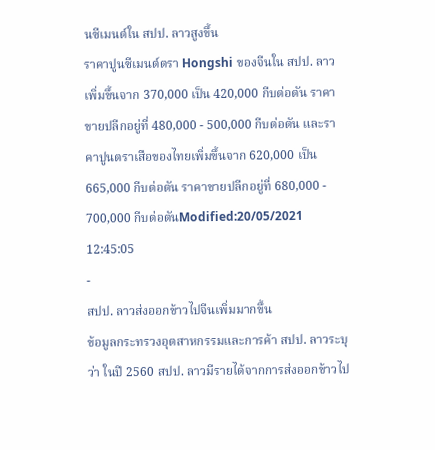นซีเมนต์ใน สปป. ลาวสูงขึ้น
ราคาปูนซีเมนต์ตรา Hongshi ของจีนใน สปป. ลาวเพิ่มขึ้นจาก 370,000 เป็น 420,000 กีบต่อตัน ราคาขายปลีกอยู่ที่ 480,000 - 500,000 กีบต่อตัน และราคาปูนตราเสือของไทยเพิ่มขึ้นจาก 620,000 เป็น 665,000 กีบต่อตัน ราคาขายปลีกอยู่ที่ 680,000 - 700,000 กีบต่อตันModified:20/05/2021 12:45:05
-
สปป. ลาวส่งออกข้าวไปจีนเพิ่มมากขึ้น
ข้อมูลกระทรวงอุตสาหกรรมและการค้า สปป. ลาวระบุว่า ในปี 2560 สปป. ลาวมีรายได้จากการส่งออกข้าวไป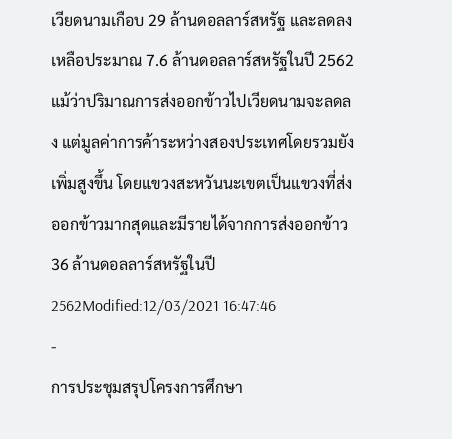เวียดนามเกือบ 29 ล้านดอลลาร์สหรัฐ และลดลงเหลือประมาณ 7.6 ล้านดอลลาร์สหรัฐในปี 2562 แม้ว่าปริมาณการส่งออกข้าวไปเวียดนามจะลดลง แต่มูลค่าการค้าระหว่างสองประเทศโดยรวมยังเพิ่มสูงขึ้น โดยแขวงสะหวันนะเขตเป็นแขวงที่ส่งออกข้าวมากสุดและมีรายได้จากการส่งออกข้าว 36 ล้านดอลลาร์สหรัฐในปี 2562Modified:12/03/2021 16:47:46
-
การประชุมสรุปโครงการศึกษา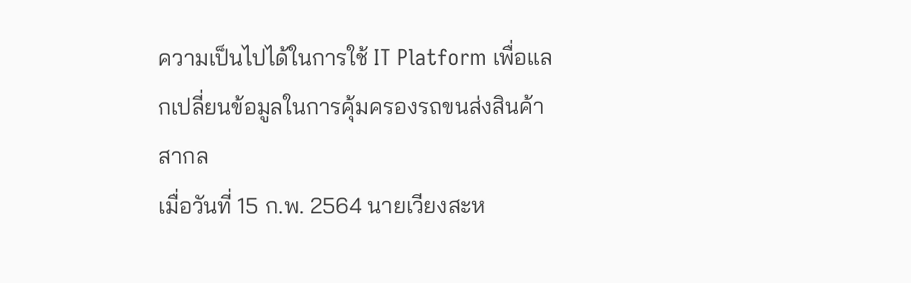ความเป็นไปได้ในการใช้ IT Platform เพื่อแลกเปลี่ยนข้อมูลในการคุ้มครองรถขนส่งสินค้าสากล
เมื่อวันที่ 15 ก.พ. 2564 นายเวียงสะห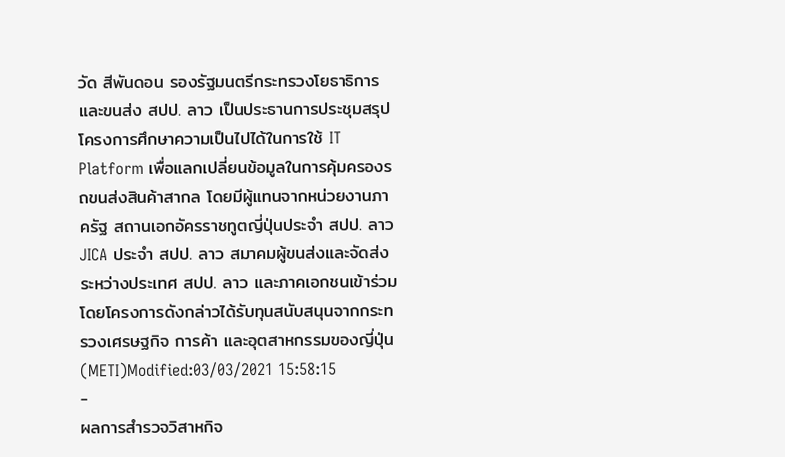วัด สีพันดอน รองรัฐมนตรีกระทรวงโยธาธิการและขนส่ง สปป. ลาว เป็นประธานการประชุมสรุปโครงการศึกษาความเป็นไปได้ในการใช้ IT Platform เพื่อแลกเปลี่ยนข้อมูลในการคุ้มครองรถขนส่งสินค้าสากล โดยมีผู้แทนจากหน่วยงานภาครัฐ สถานเอกอัครราชทูตญี่ปุ่นประจำ สปป. ลาว JICA ประจำ สปป. ลาว สมาคมผู้ขนส่งและจัดส่งระหว่างประเทศ สปป. ลาว และภาคเอกชนเข้าร่วม โดยโครงการดังกล่าวได้รับทุนสนับสนุนจากกระทรวงเศรษฐกิจ การค้า และอุตสาหกรรมของญี่ปุ่น (METI)Modified:03/03/2021 15:58:15
-
ผลการสำรวจวิสาหกิจ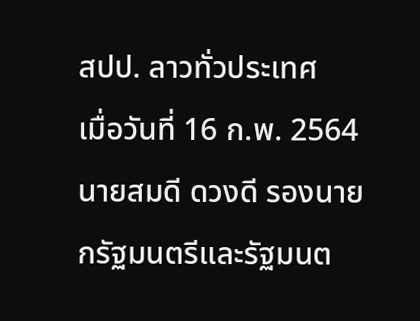สปป. ลาวทั่วประเทศ
เมื่อวันที่ 16 ก.พ. 2564 นายสมดี ดวงดี รองนายกรัฐมนตรีและรัฐมนต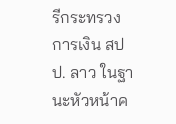รีกระทรวงการเงิน สปป. ลาว ในฐานะหัวหน้าค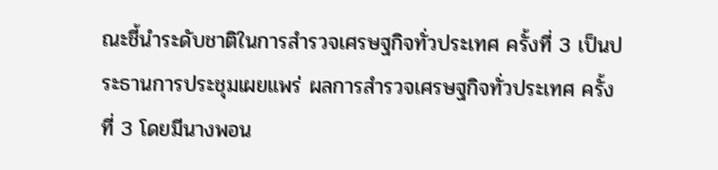ณะชี้นำระดับชาติในการสำรวจเศรษฐกิจทั่วประเทศ ครั้งที่ 3 เป็นประธานการประชุมเผยแพร่ ผลการสำรวจเศรษฐกิจทั่วประเทศ ครั้งที่ 3 โดยมีนางพอน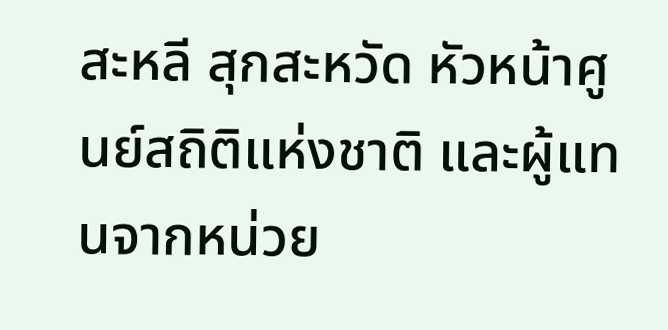สะหลี สุกสะหวัด หัวหน้าศูนย์สถิติแห่งชาติ และผู้แทนจากหน่วย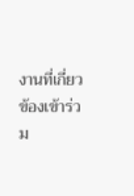งานที่เกี่ยวข้องเข้าร่วม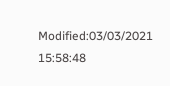Modified:03/03/2021 15:58:48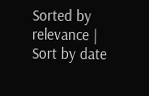Sorted by relevance | Sort by date